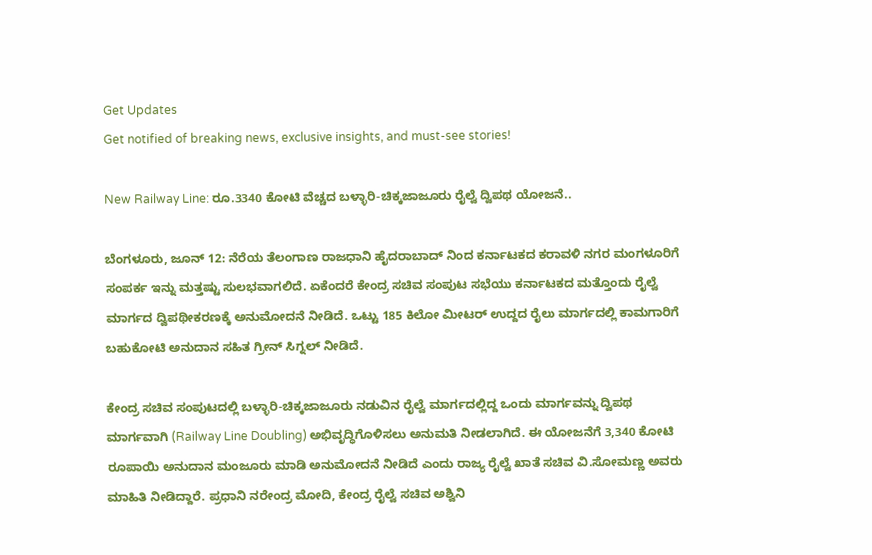Get Updates
Get notified of breaking news, exclusive insights, and must-see stories!

New Railway Line: ರೂ.3340 ಕೋಟಿ ವೆಚ್ಚದ ಬಳ್ಳಾರಿ-ಚಿಕ್ಕಜಾಜೂರು ರೈಲ್ವೆ ದ್ವಿಪಥ ಯೋಜನೆ..

ಬೆಂಗಳೂರು, ಜೂನ್ 12: ನೆರೆಯ ತೆಲಂಗಾಣ ರಾಜಧಾನಿ ಹೈದರಾಬಾದ್ ನಿಂದ ಕರ್ನಾಟಕದ ಕರಾವಳಿ ನಗರ ಮಂಗಳೂರಿಗೆ ಸಂಪರ್ಕ ಇನ್ನು ಮತ್ತಷ್ಟು ಸುಲಭವಾಗಲಿದೆ. ಏಕೆಂದರೆ ಕೇಂದ್ರ ಸಚಿವ ಸಂಪುಟ ಸಭೆಯು ಕರ್ನಾಟಕದ ಮತ್ತೊಂದು ರೈಲ್ವೆ ಮಾರ್ಗದ ದ್ವಿಪಥೀಕರಣಕ್ಕೆ ಅನುಮೋದನೆ ನೀಡಿದೆ. ಒಟ್ಟು 185 ಕಿಲೋ ಮೀಟರ್ ಉದ್ದದ ರೈಲು ಮಾರ್ಗದಲ್ಲಿ ಕಾಮಗಾರಿಗೆ ಬಹುಕೋಟಿ ಅನುದಾನ ಸಹಿತ ಗ್ರೀನ್ ಸಿಗ್ನಲ್ ನೀಡಿದೆ.

ಕೇಂದ್ರ ಸಚಿವ ಸಂಪುಟದಲ್ಲಿ ಬಳ್ಳಾರಿ-ಚಿಕ್ಕಜಾಜೂರು ನಡುವಿನ ರೈಲ್ವೆ ಮಾರ್ಗದಲ್ಲಿದ್ದ ಒಂದು ಮಾರ್ಗವನ್ನು ದ್ವಿಪಥ ಮಾರ್ಗವಾಗಿ (Railway Line Doubling) ಅಭಿವೃದ್ಧಿಗೊಳಿಸಲು ಅನುಮತಿ ನೀಡಲಾಗಿದೆ. ಈ ಯೋಜನೆಗೆ 3,340 ಕೋಟಿ ರೂಪಾಯಿ ಅನುದಾನ ಮಂಜೂರು ಮಾಡಿ ಅನುಮೋದನೆ ನೀಡಿದೆ ಎಂದು ರಾಜ್ಯ ರೈಲ್ವೆ ಖಾತೆ ಸಚಿವ ವಿ.ಸೋಮಣ್ಣ ಅವರು ಮಾಹಿತಿ ನೀಡಿದ್ದಾರೆ. ಪ್ರಧಾನಿ ನರೇಂದ್ರ ಮೋದಿ, ಕೇಂದ್ರ ರೈಲ್ವೆ ಸಚಿವ ಅಶ್ವಿನಿ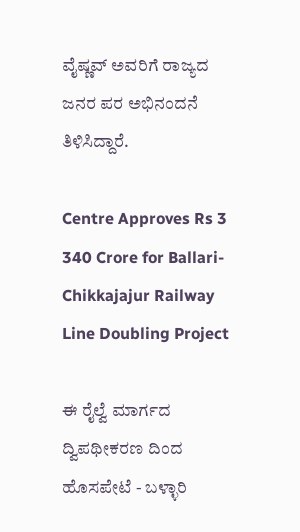ವೈಷ್ಣವ್ ಅವರಿಗೆ ರಾಜ್ಯದ ಜನರ ಪರ ಅಭಿನಂದನೆ ತಿಳಿಸಿದ್ದಾರೆ.

Centre Approves Rs 3 340 Crore for Ballari-Chikkajajur Railway Line Doubling Project

ಈ ರೈಲ್ವೆ ಮಾರ್ಗದ ದ್ವಿಪಥೀಕರಣ ದಿಂದ ಹೊಸಪೇಟೆ - ಬಳ್ಳಾರಿ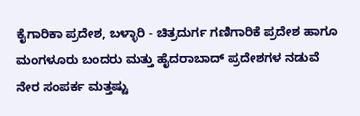ಕೈಗಾರಿಕಾ ಪ್ರದೇಶ, ಬಳ್ಳಾರಿ - ಚಿತ್ರದುರ್ಗ ಗಣಿಗಾರಿಕೆ ಪ್ರದೇಶ ಹಾಗೂ ಮಂಗಳೂರು ಬಂದರು ಮತ್ತು ಹೈದರಾಬಾದ್ ಪ್ರದೇಶಗಳ ನಡುವೆ ನೇರ ಸಂಪರ್ಕ ಮತ್ತಷ್ಟು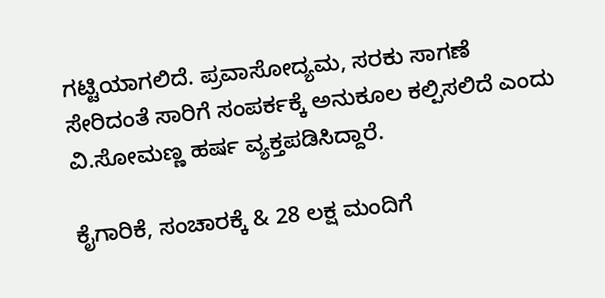ಗಟ್ಟಿಯಾಗಲಿದೆ. ಪ್ರವಾಸೋದ್ಯಮ, ಸರಕು ಸಾಗಣೆ ಸೇರಿದಂತೆ ಸಾರಿಗೆ ಸಂಪರ್ಕಕ್ಕೆ ಅನುಕೂಲ ಕಲ್ಪಿಸಲಿದೆ ಎಂದು ವಿ.ಸೋಮಣ್ಣ ಹರ್ಷ ವ್ಯಕ್ತಪಡಿಸಿದ್ದಾರೆ.

ಕೈಗಾರಿಕೆ, ಸಂಚಾರಕ್ಕೆ & 28 ಲಕ್ಷ ಮಂದಿಗೆ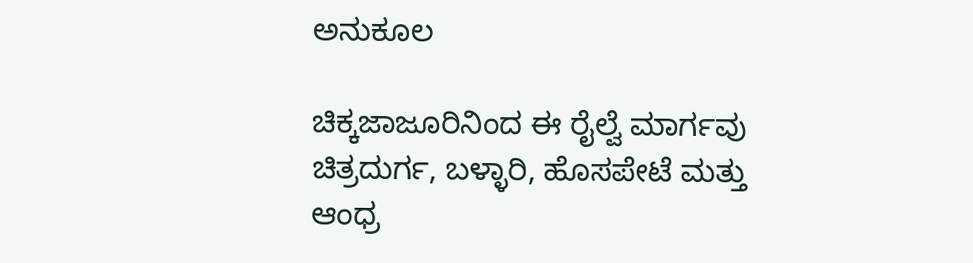ಅನುಕೂಲ

ಚಿಕ್ಕಜಾಜೂರಿನಿಂದ ಈ ರೈಲ್ವೆ ಮಾರ್ಗವು ಚಿತ್ರದುರ್ಗ, ಬಳ್ಳಾರಿ, ಹೊಸಪೇಟೆ ಮತ್ತು ಆಂಧ್ರ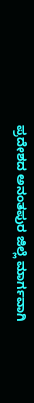ಪ್ರದೇಶದ ಅನಂತಪುರ ಜಿಲ್ಲೆ ಮಾರ್ಗವಾಗಿ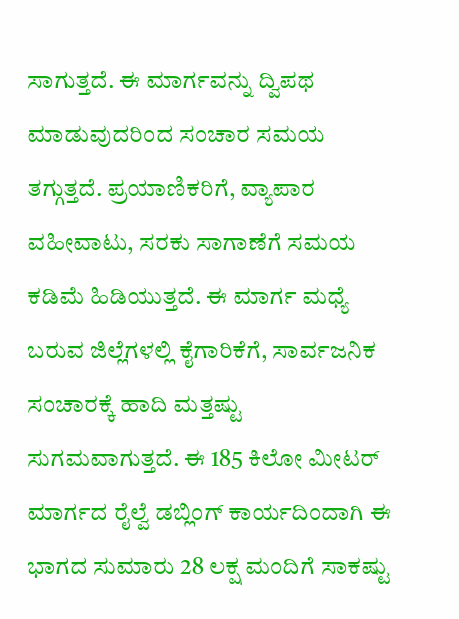ಸಾಗುತ್ತದೆ. ಈ ಮಾರ್ಗವನ್ನು ದ್ವಿಪಥ ಮಾಡುವುದರಿಂದ ಸಂಚಾರ ಸಮಯ ತಗ್ಗುತ್ತದೆ. ಪ್ರಯಾಣಿಕರಿಗೆ, ವ್ಯಾಪಾರ ವಹೀವಾಟು, ಸರಕು ಸಾಗಾಣೆಗೆ ಸಮಯ ಕಡಿಮೆ ಹಿಡಿಯುತ್ತದೆ. ಈ ಮಾರ್ಗ ಮಧ್ಯೆ ಬರುವ ಜಿಲ್ಲೆಗಳಲ್ಲಿ ಕೈಗಾರಿಕೆಗೆ, ಸಾರ್ವಜನಿಕ ಸಂಚಾರಕ್ಕೆ ಹಾದಿ ಮತ್ತಷ್ಟು ಸುಗಮವಾಗುತ್ತದೆ. ಈ 185 ಕಿಲೋ ಮೀಟರ್ ಮಾರ್ಗದ ರೈಲ್ವೆ ಡಬ್ಲಿಂಗ್ ಕಾರ್ಯದಿಂದಾಗಿ ಈ ಭಾಗದ ಸುಮಾರು 28 ಲಕ್ಷ ಮಂದಿಗೆ ಸಾಕಷ್ಟು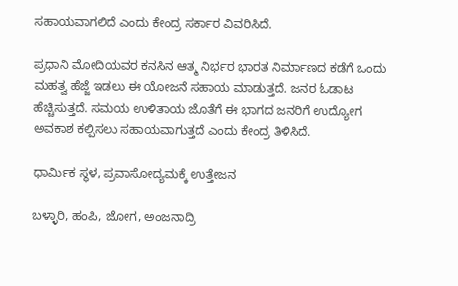ಸಹಾಯವಾಗಲಿದೆ ಎಂದು ಕೇಂದ್ರ ಸರ್ಕಾರ ವಿವರಿಸಿದೆ.

ಪ್ರಧಾನಿ ಮೋದಿಯವರ ಕನಸಿನ ಆತ್ಮ ನಿರ್ಭರ ಭಾರತ ನಿರ್ಮಾಣದ ಕಡೆಗೆ ಒಂದು ಮಹತ್ವ ಹೆಜ್ಜೆ ಇಡಲು ಈ ಯೋಜನೆ ಸಹಾಯ ಮಾಡುತ್ತದೆ. ಜನರ ಓಡಾಟ ಹೆಚ್ಚಿಸುತ್ತದೆ. ಸಮಯ ಉಳಿತಾಯ ಜೊತೆಗೆ ಈ ಭಾಗದ ಜನರಿಗೆ ಉದ್ಯೋಗ ಅವಕಾಶ ಕಲ್ಪಿಸಲು ಸಹಾಯವಾಗುತ್ತದೆ ಎಂದು ಕೇಂದ್ರ ತಿಳಿಸಿದೆ.

ಧಾರ್ಮಿಕ ಸ್ಥಳ, ಪ್ರವಾಸೋದ್ಯಮಕ್ಕೆ ಉತ್ತೇಜನ

ಬಳ್ಳಾರಿ, ಹಂಪಿ, ಜೋಗ, ಅಂಜನಾದ್ರಿ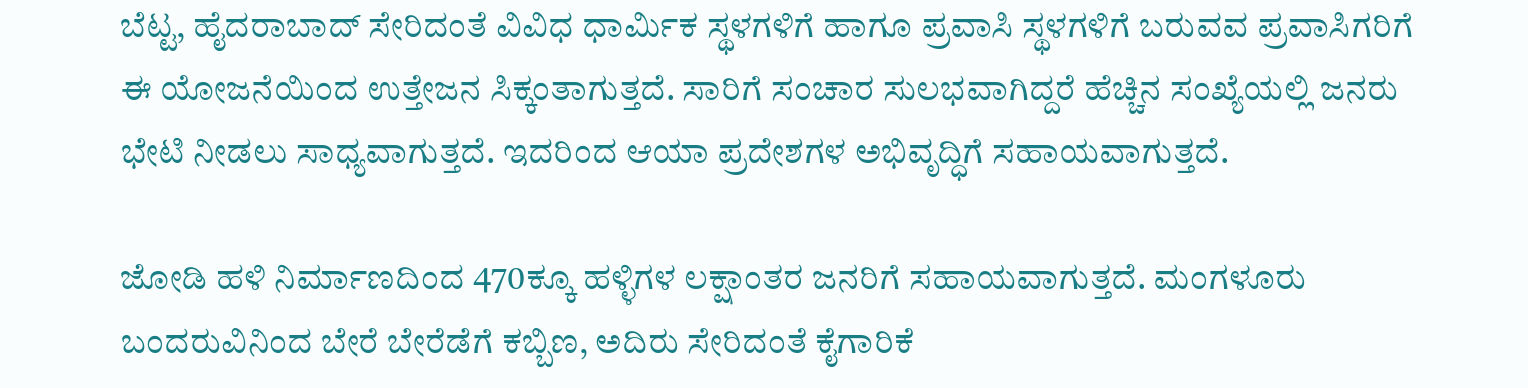ಬೆಟ್ಟ, ಹೈದರಾಬಾದ್ ಸೇರಿದಂತೆ ವಿವಿಧ ಧಾರ್ಮಿಕ ಸ್ಥಳಗಳಿಗೆ ಹಾಗೂ ಪ್ರವಾಸಿ ಸ್ಥಳಗಳಿಗೆ ಬರುವವ ಪ್ರವಾಸಿಗರಿಗೆ ಈ ಯೋಜನೆಯಿಂದ ಉತ್ತೇಜನ ಸಿಕ್ಕಂತಾಗುತ್ತದೆ. ಸಾರಿಗೆ ಸಂಚಾರ ಸುಲಭವಾಗಿದ್ದರೆ ಹೆಚ್ಚಿನ ಸಂಖ್ಯೆಯಲ್ಲಿ ಜನರು ಭೇಟಿ ನೀಡಲು ಸಾಧ್ಯವಾಗುತ್ತದೆ. ಇದರಿಂದ ಆಯಾ ಪ್ರದೇಶಗಳ ಅಭಿವೃದ್ಧಿಗೆ ಸಹಾಯವಾಗುತ್ತದೆ.

ಜೋಡಿ ಹಳಿ ನಿರ್ಮಾಣದಿಂದ 470ಕ್ಕೂ ಹಳ್ಳಿಗಳ ಲಕ್ಷಾಂತರ ಜನರಿಗೆ ಸಹಾಯವಾಗುತ್ತದೆ. ಮಂಗಳೂರು ಬಂದರುವಿನಿಂದ ಬೇರೆ ಬೇರೆಡೆಗೆ ಕಬ್ಬಿಣ, ಅದಿರು ಸೇರಿದಂತೆ ಕೈಗಾರಿಕೆ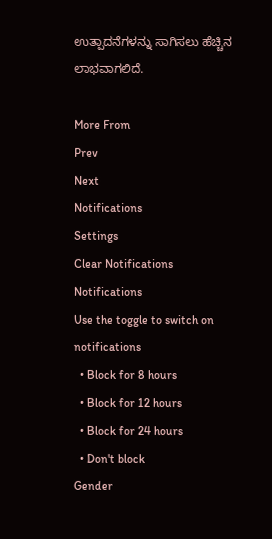ಉತ್ಪಾದನೆಗಳನ್ನು ಸಾಗಿಸಲು ಹೆಚ್ಚಿನ ಲಾಭವಾಗಲಿದೆ.

More From
Prev
Next
Notifications
Settings
Clear Notifications
Notifications
Use the toggle to switch on notifications
  • Block for 8 hours
  • Block for 12 hours
  • Block for 24 hours
  • Don't block
Gender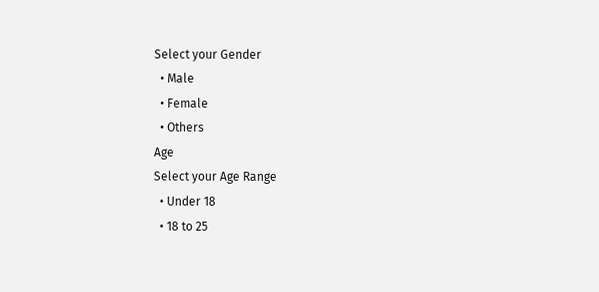Select your Gender
  • Male
  • Female
  • Others
Age
Select your Age Range
  • Under 18
  • 18 to 25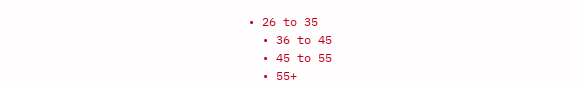• 26 to 35
  • 36 to 45
  • 45 to 55
  • 55+